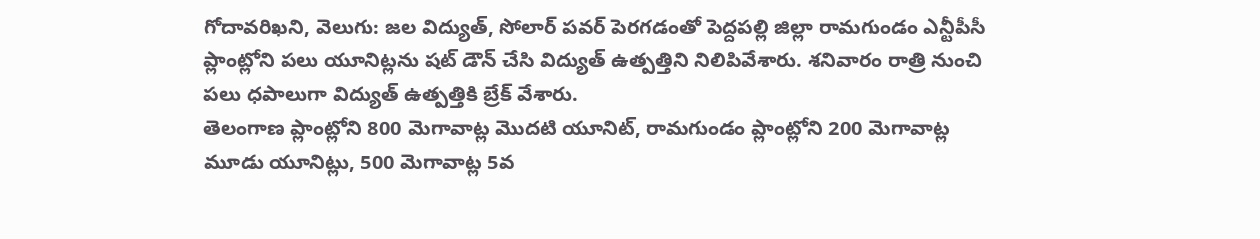గోదావరిఖని, వెలుగు: జల విద్యుత్, సోలార్ పవర్ పెరగడంతో పెద్దపల్లి జిల్లా రామగుండం ఎన్టీపీసీ ప్లాంట్లోని పలు యూనిట్లను షట్ డౌన్ చేసి విద్యుత్ ఉత్పత్తిని నిలిపివేశారు. శనివారం రాత్రి నుంచి పలు ధపాలుగా విద్యుత్ ఉత్పత్తికి బ్రేక్ వేశారు.
తెలంగాణ ప్లాంట్లోని 800 మెగావాట్ల మొదటి యూనిట్, రామగుండం ప్లాంట్లోని 200 మెగావాట్ల మూడు యూనిట్లు, 500 మెగావాట్ల 5వ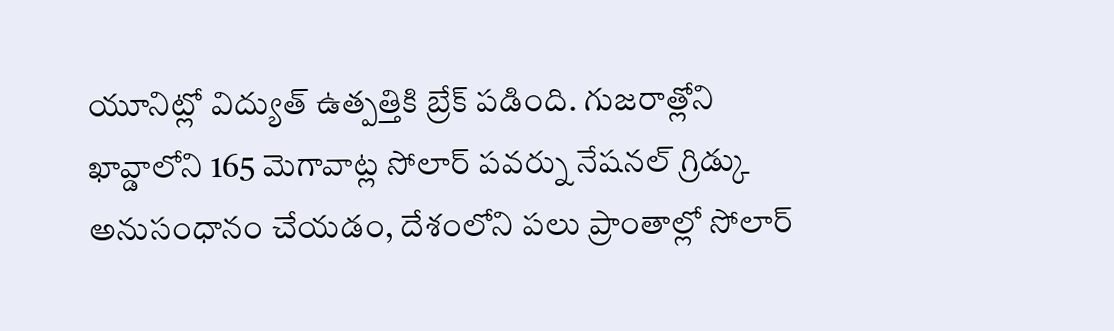యూనిట్లో విద్యుత్ ఉత్పత్తికి బ్రేక్ పడింది. గుజరాత్లోని ఖావ్డాలోని 165 మెగావాట్ల సోలార్ పవర్ను నేషనల్ గ్రిడ్కు అనుసంధానం చేయడం, దేశంలోని పలు ప్రాంతాల్లో సోలార్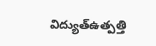విద్యుత్ఉత్పత్తి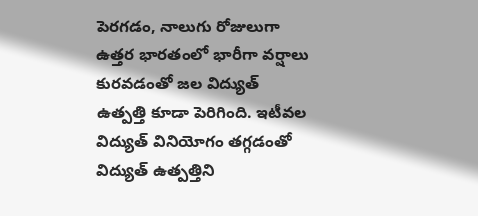పెరగడం, నాలుగు రోజులుగా ఉత్తర భారతంలో భారీగా వర్షాలు కురవడంతో జల విద్యుత్ ఉత్పత్తి కూడా పెరిగింది. ఇటీవల విద్యుత్ వినియోగం తగ్గడంతో విద్యుత్ ఉత్పత్తిని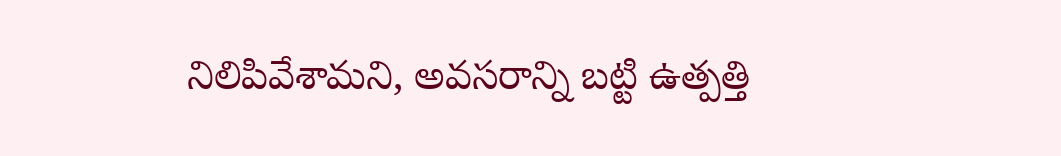నిలిపివేశామని, అవసరాన్ని బట్టి ఉత్పత్తి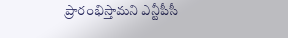ప్రారంభిస్తామని ఎన్టీపీసీ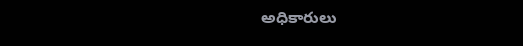అధికారులు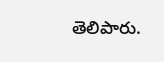తెలిపారు.